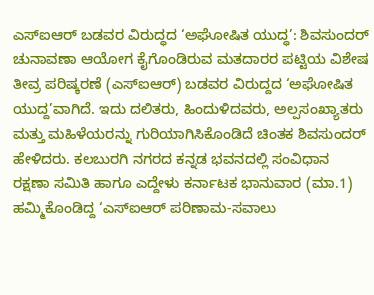ಎಸ್ಐಆರ್ ಬಡವರ ವಿರುದ್ಧದ ‘ಅಘೋಷಿತ ಯುದ್ಧ’: ಶಿವಸುಂದರ್
ಚುನಾವಣಾ ಆಯೋಗ ಕೈಗೊಂಡಿರುವ ಮತದಾರರ ಪಟ್ಟಿಯ ವಿಶೇಷ ತೀವ್ರ ಪರಿಷ್ಕರಣೆ (ಎಸ್ಐಆರ್) ಬಡವರ ವಿರುದ್ದದ ‘ಅಘೋಷಿತ ಯುದ್ದ’ವಾಗಿದೆ. ಇದು ದಲಿತರು, ಹಿಂದುಳಿದವರು, ಅಲ್ಪಸಂಖ್ಯಾತರು ಮತ್ತು ಮಹಿಳೆಯರನ್ನು ಗುರಿಯಾಗಿಸಿಕೊಂಡಿದೆ ಚಿಂತಕ ಶಿವಸುಂದರ್ ಹೇಳಿದರು. ಕಲಬುರಗಿ ನಗರದ ಕನ್ನಡ ಭವನದಲ್ಲಿ ಸಂವಿಧಾನ ರಕ್ಷಣಾ ಸಮಿತಿ ಹಾಗೂ ಎದ್ದೇಳು ಕರ್ನಾಟಕ ಭಾನುವಾರ (ಮಾ.1) ಹಮ್ಮಿಕೊಂಡಿದ್ದ ‘ಎಸ್ಐಆರ್ ಪರಿಣಾಮ-ಸವಾಲು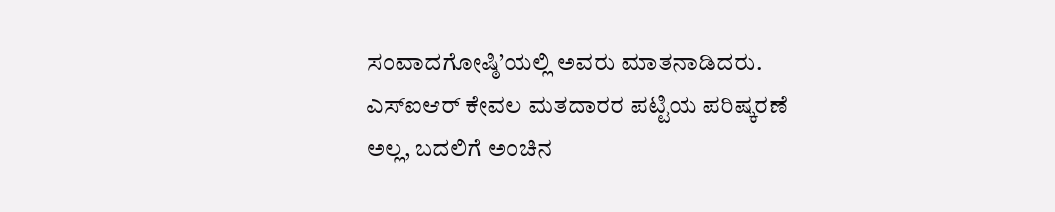ಸಂವಾದಗೋಷ್ಠಿ’ಯಲ್ಲಿ ಅವರು ಮಾತನಾಡಿದರು. ಎಸ್ಐಆರ್ ಕೇವಲ ಮತದಾರರ ಪಟ್ಟಿಯ ಪರಿಷ್ಕರಣೆ ಅಲ್ಲ, ಬದಲಿಗೆ ಅಂಚಿನ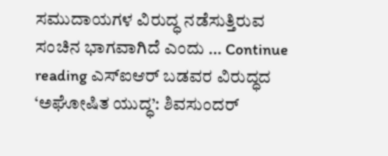ಸಮುದಾಯಗಳ ವಿರುದ್ಧ ನಡೆಸುತ್ತಿರುವ ಸಂಚಿನ ಭಾಗವಾಗಿದೆ ಎಂದು … Continue reading ಎಸ್ಐಆರ್ ಬಡವರ ವಿರುದ್ಧದ ‘ಅಘೋಷಿತ ಯುದ್ಧ’: ಶಿವಸುಂದರ್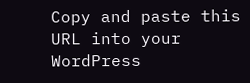Copy and paste this URL into your WordPress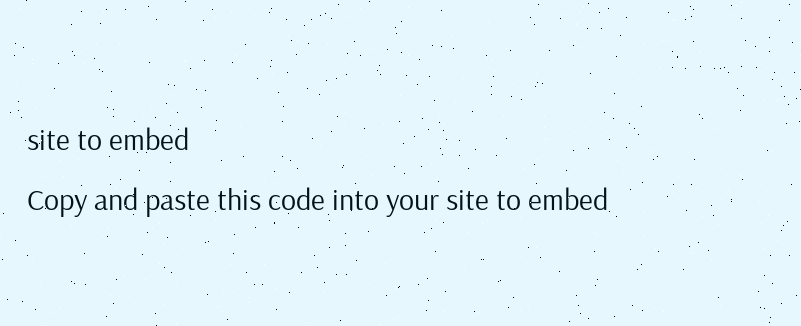site to embed
Copy and paste this code into your site to embed